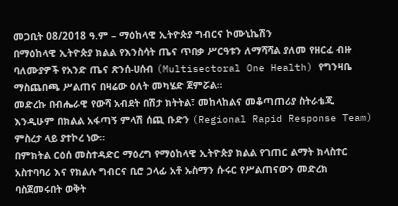መጋቢት 08/2018 ዓ.ም – ማዕከላዊ ኢትዮጵያ ግብርና ኮሙኒኬሽን
በማዕከላዊ ኢትዮጵያ ክልል የእንስሳት ጤና ጥበቃ ሥርዓቱን ለማሻሻል ያለመ የዘርፈ ብዙ ባለሙያዎች የአንድ ጤና ጽንሰ-ሀሰብ (Multisectoral One Health) የግንዛቤ ማስጨበጫ ሥልጠና በዛሬው ዕለት መካሄድ ጀምሯል።
መድረኩ በብሔራዊ የውሻ አብደት በሽታ ክትትል፣ መከላከልና መቆጣጠሪያ ስትራቴጂ እንዲሁም በክልል አፋጣኝ ምላሽ ሰጪ ቡድን (Regional Rapid Response Team) ምስረታ ላይ ያተኮረ ነው።
በምክትል ርዕሰ መስተዳድር ማዕረግ የማዕከላዊ ኢትዮጵያ ክልል የገጠር ልማት ክላስተር አስተባባሪ እና የክልሉ ግብርና ቢሮ ኃላፊ አቶ ኡስማን ሱሩር የሥልጠናውን መድረክ ባስጀመሩበት ወቅት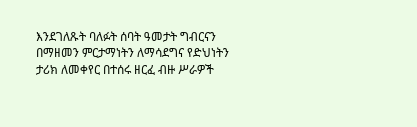እንደገለጹት ባለፉት ሰባት ዓመታት ግብርናን በማዘመን ምርታማነትን ለማሳደግና የድህነትን ታሪክ ለመቀየር በተሰሩ ዘርፈ ብዙ ሥራዎች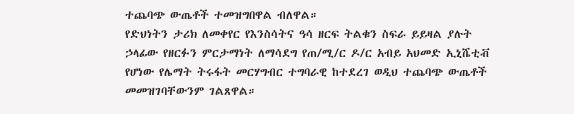ተጨባጭ ውጤቶች ተመዝግበዋል ብለዋል።
የድህነትን ታሪክ ለመቀየር የእንስሳትና ዓሳ ዘርፍ ትልቁን ስፍራ ይይዛል ያሉት ኃላፊው የዘርፉን ምርታማነት ለማሳደግ የጠ/ሚ/ር ዶ/ር አብይ አህመድ ኢኒሼቲቭ የሆነው የሌማት ትሩፋት መርሃግብር ተግባራዊ ከተደረገ ወዲህ ተጨባጭ ውጤቶች መመዝገባቸውንም ገልጸዋል።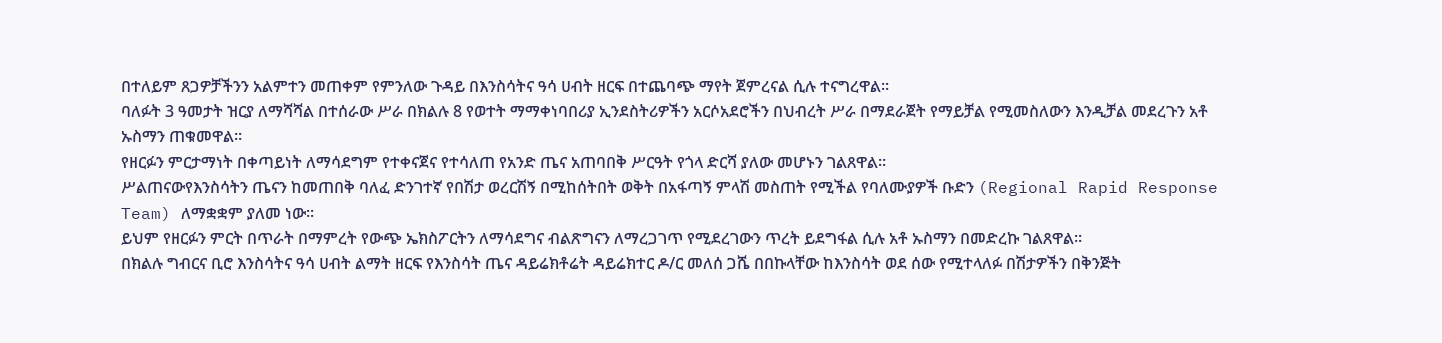በተለይም ጸጋዎቻችንን አልምተን መጠቀም የምንለው ጉዳይ በእንስሳትና ዓሳ ሀብት ዘርፍ በተጨባጭ ማየት ጀምረናል ሲሉ ተናግረዋል።
ባለፉት 3 ዓመታት ዝርያ ለማሻሻል በተሰራው ሥራ በክልሉ 8 የወተት ማማቀነባበሪያ ኢንደስትሪዎችን አርሶአደሮችን በህብረት ሥራ በማደራጀት የማይቻል የሚመስለውን እንዲቻል መደረጉን አቶ ኡስማን ጠቁመዋል።
የዘርፉን ምርታማነት በቀጣይነት ለማሳደግም የተቀናጀና የተሳለጠ የአንድ ጤና አጠባበቅ ሥርዓት የጎላ ድርሻ ያለው መሆኑን ገልጸዋል።
ሥልጠናውየእንስሳትን ጤናን ከመጠበቅ ባለፈ ድንገተኛ የበሽታ ወረርሽኝ በሚከሰትበት ወቅት በአፋጣኝ ምላሽ መስጠት የሚችል የባለሙያዎች ቡድን (Regional Rapid Response Team) ለማቋቋም ያለመ ነው።
ይህም የዘርፉን ምርት በጥራት በማምረት የውጭ ኤክስፖርትን ለማሳደግና ብልጽግናን ለማረጋገጥ የሚደረገውን ጥረት ይደግፋል ሲሉ አቶ ኡስማን በመድረኩ ገልጸዋል።
በክልሉ ግብርና ቢሮ እንስሳትና ዓሳ ሀብት ልማት ዘርፍ የእንስሳት ጤና ዳይሬክቶሬት ዳይሬክተር ዶ/ር መለሰ ጋሼ በበኩላቸው ከእንስሳት ወደ ሰው የሚተላለፉ በሽታዎችን በቅንጅት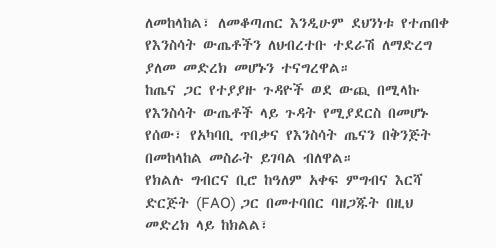ለመከላከል፣ ለመቆጣጠር እንዲሁም ደህንነቱ የተጠበቀ የእንስሳት ውጤቶችን ለህብረተቡ ተደራሽ ለማድረግ ያለመ መድረክ መሆኑን ተናግረዋል።
ከጤና ጋር የተያያዙ ጉዳዮች ወደ ውጪ በሚላኩ የእንስሳት ውጤቶች ላይ ጉዳት የሚያደርስ በመሆኑ የሰው፣ የአካባቢ ጥበቃና የእንስሳት ጤናን በቅንጅት በመከላከል መስራት ይገባል ብለዋል።
የክልሉ ግብርና ቢሮ ከዓለም አቀፍ ምግብና እርሻ ድርጅት (FAO) ጋር በመተባበር ባዘጋጁት በዚህ መድረክ ላይ ከክልል፣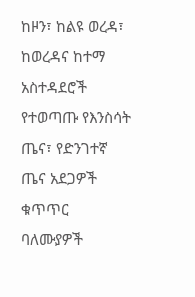ከዞን፣ ከልዩ ወረዳ፣ ከወረዳና ከተማ አስተዳደሮች የተወጣጡ የእንስሳት ጤና፣ የድንገተኛ ጤና አደጋዎች ቁጥጥር ባለሙያዎች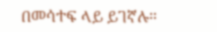በመሳተፍ ላይ ይገኛሉ።